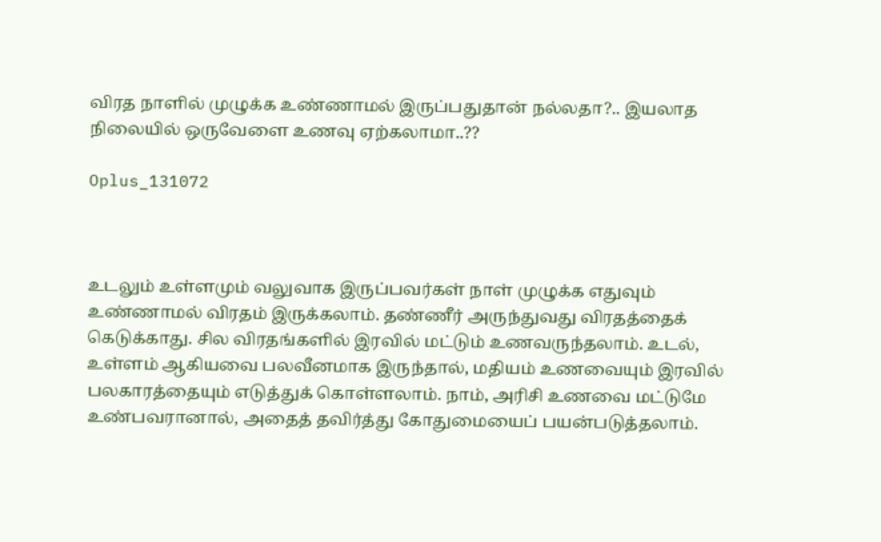விரத நாளில் முழுக்க உண்ணாமல் இருப்பதுதான் நல்லதா?.. இயலாத நிலையில் ஒருவேளை உணவு ஏற்கலாமா..??

Oplus_131072



உடலும் உள்ளமும் வலுவாக இருப்பவர்கள் நாள் முழுக்க எதுவும் உண்ணாமல் விரதம் இருக்கலாம். தண்ணீர் அருந்துவது விரதத்தைக் கெடுக்காது. சில விரதங்களில் இரவில் மட்டும் உணவருந்தலாம். உடல், உள்ளம் ஆகியவை பலவீனமாக இருந்தால், மதியம் உணவையும் இரவில் பலகாரத்தையும் எடுத்துக் கொள்ளலாம். நாம், அரிசி உணவை மட்டுமே உண்பவரானால், அதைத் தவிர்த்து கோதுமையைப் பயன்படுத்தலாம்.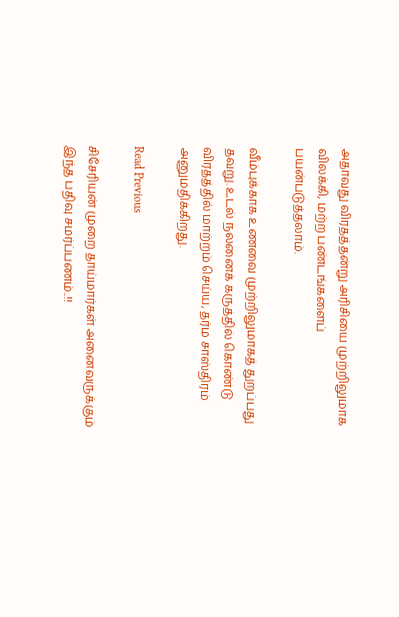அதாவது விரதத்தன்று அரிசியை முற்றிலுமாக விலக்கி, மற்ற பண்டங்களைப் பயன்படுத்தலாம்.

வீம்புக்காக உணவை முற்றிலுமாகத் துறப்பது தவறு. உடல் நலனைக் கருத்தில் கொண்டு விரதத்தில் மாற்றம் செய்ய, தர்ம சாஸ்திரம் அனுமதிக்கிறது.

Read Previous

சிசேரியன் முறை தாய்மார்கள் அனைவருக்கும் இந்த பதிவு சமர்ப்பணம்..!!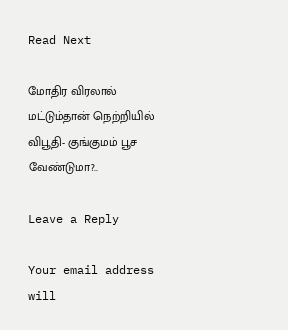Read Next

மோதிர விரலால் மட்டும்தான் நெற்றியில் விபூதி- குங்குமம் பூச வேண்டுமா?..

Leave a Reply

Your email address will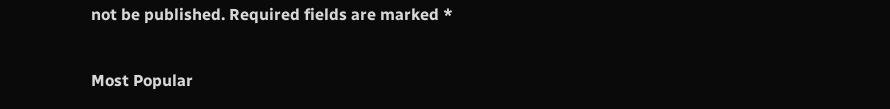not be published. Required fields are marked *

Most Popular